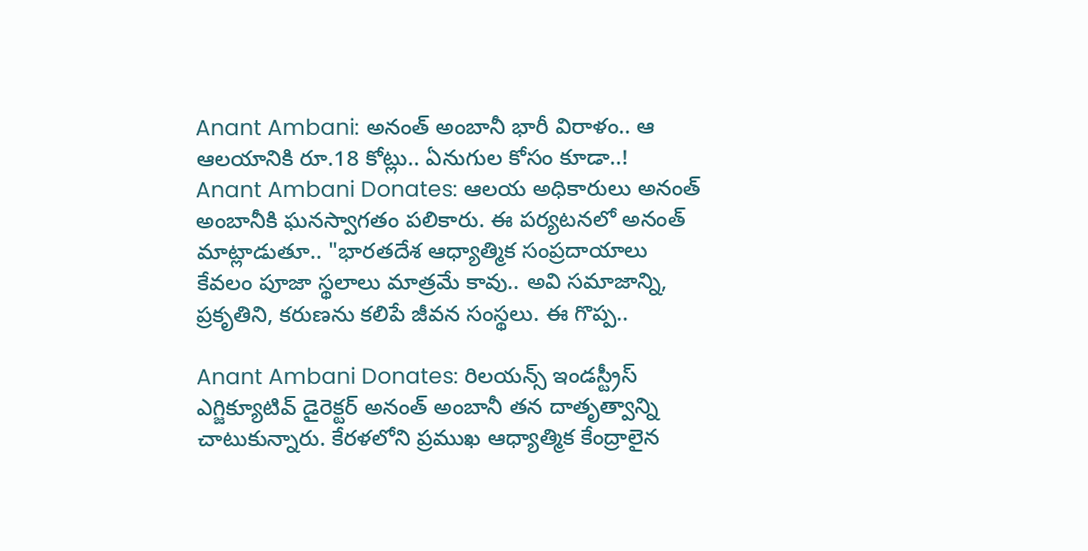Anant Ambani: అనంత్ అంబానీ భారీ విరాళం.. ఆ ఆలయానికి రూ.18 కోట్లు.. ఏనుగుల కోసం కూడా..!
Anant Ambani Donates: ఆలయ అధికారులు అనంత్ అంబానీకి ఘనస్వాగతం పలికారు. ఈ పర్యటనలో అనంత్ మాట్లాడుతూ.. "భారతదేశ ఆధ్యాత్మిక సంప్రదాయాలు కేవలం పూజా స్థలాలు మాత్రమే కావు.. అవి సమాజాన్ని, ప్రకృతిని, కరుణను కలిపే జీవన సంస్థలు. ఈ గొప్ప..

Anant Ambani Donates: రిలయన్స్ ఇండస్ట్రీస్ ఎగ్జిక్యూటివ్ డైరెక్టర్ అనంత్ అంబానీ తన దాతృత్వాన్ని చాటుకున్నారు. కేరళలోని ప్రముఖ ఆధ్యాత్మిక కేంద్రాలైన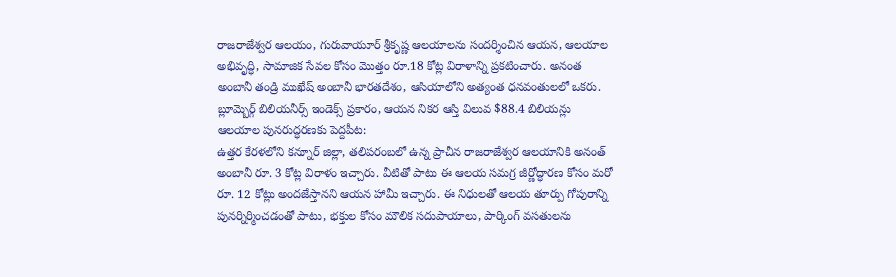రాజరాజేశ్వర ఆలయం, గురువాయూర్ శ్రీకృష్ణ ఆలయాలను సందర్శించిన ఆయన, ఆలయాల అభివృద్ధి, సామాజిక సేవల కోసం మొత్తం రూ.18 కోట్ల విరాళాన్ని ప్రకటించారు. అనంత అంబానీ తండ్రి ముఖేష్ అంబానీ భారతదేశం, ఆసియాలోని అత్యంత ధనవంతులలో ఒకరు. బ్లూమ్బెర్గ్ బిలియనీర్స్ ఇండెక్స్ ప్రకారం, ఆయన నికర ఆస్తి విలువ $88.4 బిలియన్లు
ఆలయాల పునరుద్ధరణకు పెద్దపీట:
ఉత్తర కేరళలోని కన్నూర్ జిల్లా, తలిపరంబలో ఉన్న ప్రాచీన రాజరాజేశ్వర ఆలయానికి అనంత్ అంబానీ రూ. 3 కోట్ల విరాళం ఇచ్చారు. వీటితో పాటు ఈ ఆలయ సమగ్ర జీర్ణోద్ధారణ కోసం మరో రూ. 12 కోట్లు అందజేస్తానని ఆయన హామీ ఇచ్చారు. ఈ నిధులతో ఆలయ తూర్పు గోపురాన్ని పునర్నిర్మించడంతో పాటు, భక్తుల కోసం మౌలిక సదుపాయాలు, పార్కింగ్ వసతులను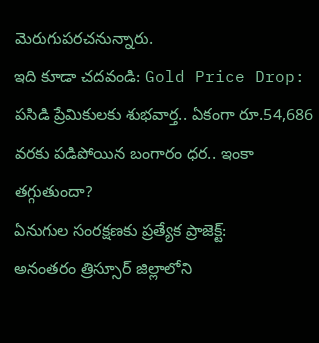మెరుగుపరచనున్నారు.
ఇది కూడా చదవండి: Gold Price Drop: పసిడి ప్రేమికులకు శుభవార్త.. ఏకంగా రూ.54,686 వరకు పడిపోయిన బంగారం ధర.. ఇంకా తగ్గుతుందా?
ఏనుగుల సంరక్షణకు ప్రత్యేక ప్రాజెక్ట్:
అనంతరం త్రిస్సూర్ జిల్లాలోని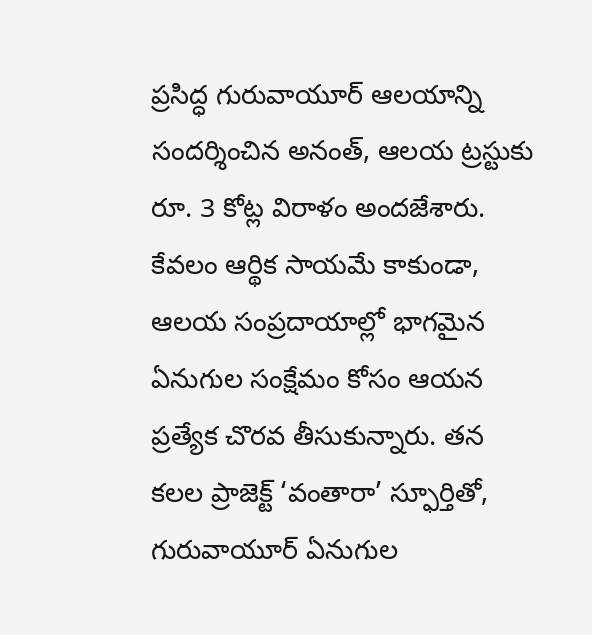ప్రసిద్ధ గురువాయూర్ ఆలయాన్ని సందర్శించిన అనంత్, ఆలయ ట్రస్టుకు రూ. 3 కోట్ల విరాళం అందజేశారు. కేవలం ఆర్థిక సాయమే కాకుండా, ఆలయ సంప్రదాయాల్లో భాగమైన ఏనుగుల సంక్షేమం కోసం ఆయన ప్రత్యేక చొరవ తీసుకున్నారు. తన కలల ప్రాజెక్ట్ ‘వంతారా’ స్ఫూర్తితో, గురువాయూర్ ఏనుగుల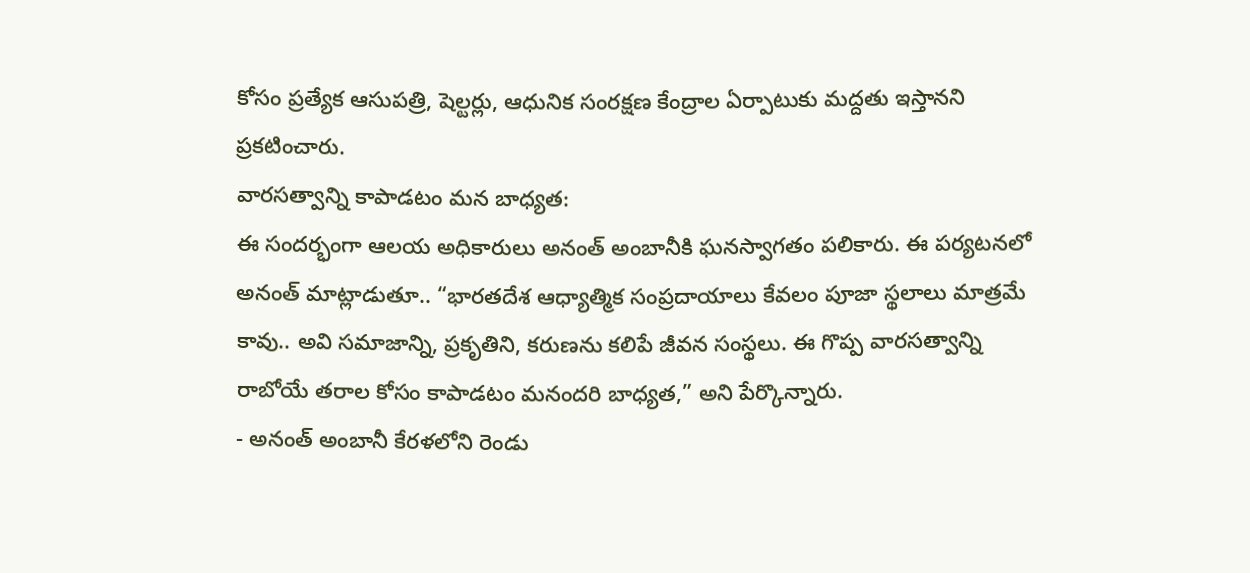కోసం ప్రత్యేక ఆసుపత్రి, షెల్టర్లు, ఆధునిక సంరక్షణ కేంద్రాల ఏర్పాటుకు మద్దతు ఇస్తానని ప్రకటించారు.
వారసత్వాన్ని కాపాడటం మన బాధ్యత:
ఈ సందర్భంగా ఆలయ అధికారులు అనంత్ అంబానీకి ఘనస్వాగతం పలికారు. ఈ పర్యటనలో అనంత్ మాట్లాడుతూ.. “భారతదేశ ఆధ్యాత్మిక సంప్రదాయాలు కేవలం పూజా స్థలాలు మాత్రమే కావు.. అవి సమాజాన్ని, ప్రకృతిని, కరుణను కలిపే జీవన సంస్థలు. ఈ గొప్ప వారసత్వాన్ని రాబోయే తరాల కోసం కాపాడటం మనందరి బాధ్యత,” అని పేర్కొన్నారు.
- అనంత్ అంబానీ కేరళలోని రెండు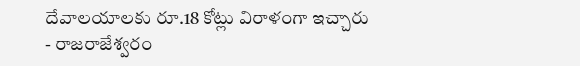దేవాలయాలకు రూ.18 కోట్లు విరాళంగా ఇచ్చారు
- రాజరాజేశ్వరం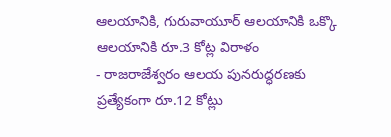ఆలయానికి, గురువాయూర్ ఆలయానికి ఒక్కొ ఆలయానికి రూ.3 కోట్ల విరాళం
- రాజరాజేశ్వరం ఆలయ పునరుద్ధరణకు ప్రత్యేకంగా రూ.12 కోట్లు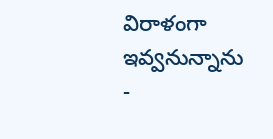విరాళంగా ఇవ్వనున్నాను
-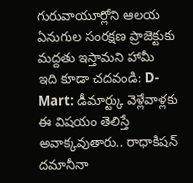గురువాయూర్లోని ఆలయ ఏనుగుల సంరక్షణ ప్రాజెక్టుకు మద్దతు ఇస్తామని హామీ
ఇది కూడా చదవండి: D-Mart: డీమార్ట్కు వెళ్లేవాళ్లకు ఈ విషయం తెలిస్తే అవాక్కవుతారు.. రాధాకిషన్ దమానీనా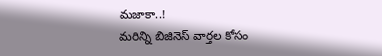మజాకా..!
మరిన్ని బిజినెస్ వార్తల కోసం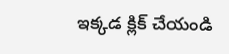ఇక్కడ క్లిక్ చేయండి